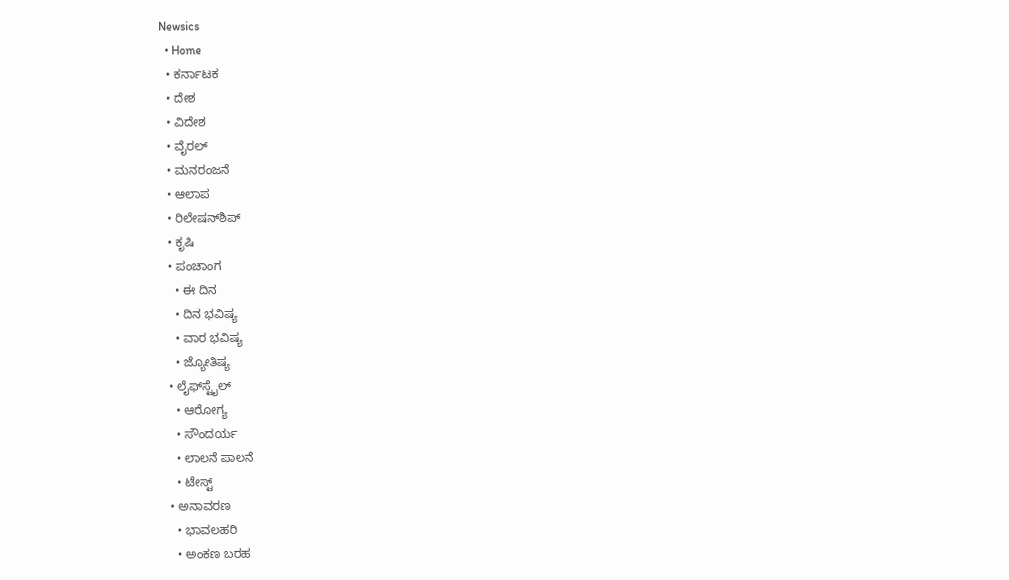Newsics
  • Home
  • ಕರ್ನಾಟಕ
  • ದೇಶ
  • ವಿದೇಶ
  • ವೈರಲ್
  • ಮನರಂಜನೆ
  • ಆಲಾಪ
  • ರಿಲೇಷನ್‌ಶಿಪ್
  • ಕೃಷಿ
  • ಪಂಚಾಂಗ
    • ಈ ದಿನ
    • ದಿನ ಭವಿಷ್ಯ
    • ವಾರ ಭವಿಷ್ಯ
    • ಜ್ಯೋತಿಷ್ಯ
  • ಲೈಫ್‌ಸ್ಟೈಲ್
    • ಆರೋಗ್ಯ
    • ಸೌಂದರ್ಯ
    • ಲಾಲನೆ ಪಾಲನೆ
    • ಟೇಸ್ಟ್
  • ಅನಾವರಣ
    • ಭಾವಲಹರಿ
    • ಅಂಕಣ ಬರಹ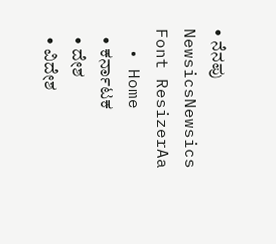• ನೆನಪು
NewsicsNewsics
Font ResizerAa
  • Home
  • ಕರ್ನಾಟಕ
  • ದೇಶ
  • ವಿದೇಶ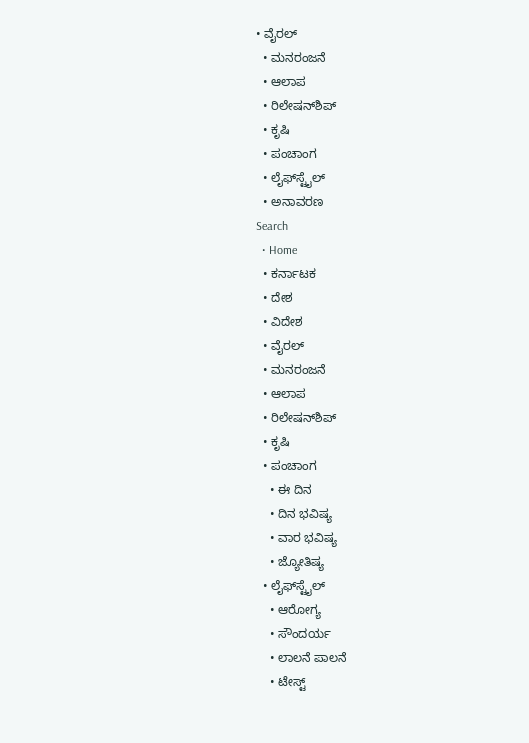• ವೈರಲ್
  • ಮನರಂಜನೆ
  • ಆಲಾಪ
  • ರಿಲೇಷನ್‌ಶಿಪ್
  • ಕೃಷಿ
  • ಪಂಚಾಂಗ
  • ಲೈಫ್‌ಸ್ಟೈಲ್
  • ಅನಾವರಣ
Search
  • Home
  • ಕರ್ನಾಟಕ
  • ದೇಶ
  • ವಿದೇಶ
  • ವೈರಲ್
  • ಮನರಂಜನೆ
  • ಆಲಾಪ
  • ರಿಲೇಷನ್‌ಶಿಪ್
  • ಕೃಷಿ
  • ಪಂಚಾಂಗ
    • ಈ ದಿನ
    • ದಿನ ಭವಿಷ್ಯ
    • ವಾರ ಭವಿಷ್ಯ
    • ಜ್ಯೋತಿಷ್ಯ
  • ಲೈಫ್‌ಸ್ಟೈಲ್
    • ಆರೋಗ್ಯ
    • ಸೌಂದರ್ಯ
    • ಲಾಲನೆ ಪಾಲನೆ
    • ಟೇಸ್ಟ್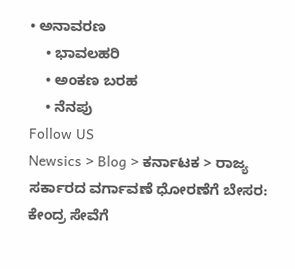• ಅನಾವರಣ
    • ಭಾವಲಹರಿ
    • ಅಂಕಣ ಬರಹ
    • ನೆನಪು
Follow US
Newsics > Blog > ಕರ್ನಾಟಕ > ರಾಜ್ಯ ಸರ್ಕಾರದ ವರ್ಗಾವಣೆ ಧೋರಣೆಗೆ ಬೇಸರ: ಕೇಂದ್ರ ಸೇವೆಗೆ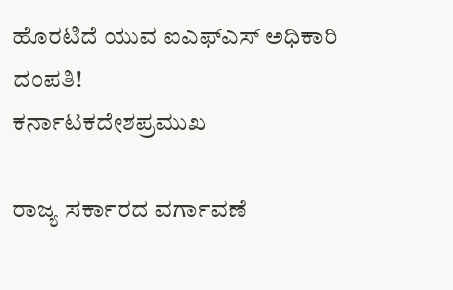ಹೊರಟಿದೆ ಯುವ ಐಎಫ್ಎಸ್ ಅಧಿಕಾರಿ ದಂಪತಿ!
ಕರ್ನಾಟಕದೇಶಪ್ರಮುಖ

ರಾಜ್ಯ ಸರ್ಕಾರದ ವರ್ಗಾವಣೆ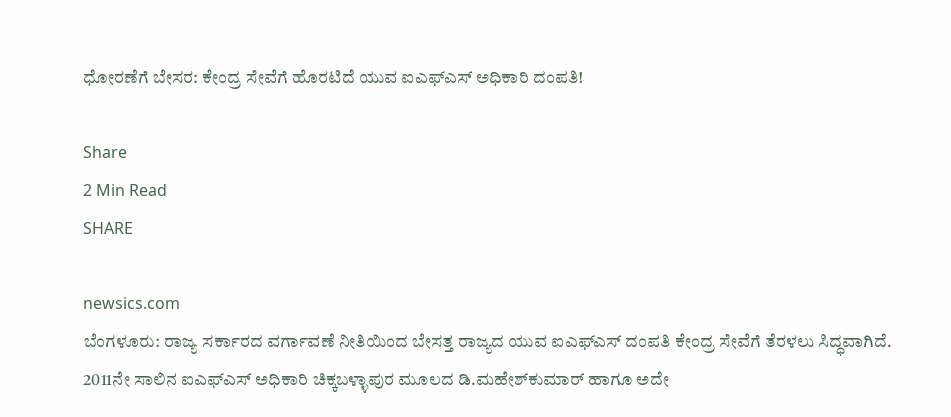ಧೋರಣೆಗೆ ಬೇಸರ: ಕೇಂದ್ರ ಸೇವೆಗೆ ಹೊರಟಿದೆ ಯುವ ಐಎಫ್ಎಸ್ ಅಧಿಕಾರಿ ದಂಪತಿ!

Share
2 Min Read
SHARE

newsics.com
ಬೆಂಗಳೂರು: ರಾಜ್ಯ ಸರ್ಕಾರದ ವರ್ಗಾವಣೆ ನೀತಿಯಿಂದ ಬೇಸತ್ತ ರಾಜ್ಯದ ಯುವ ಐಎಫ್ಎಸ್ ದಂಪತಿ ಕೇಂದ್ರ ಸೇವೆಗೆ ತೆರಳಲು ಸಿದ್ಧವಾಗಿದೆ.
2011ನೇ ಸಾಲಿನ ಐಎಫ್‌ಎಸ್‌ ಅಧಿಕಾರಿ ಚಿಕ್ಕಬಳ್ಳಾಪುರ ಮೂಲದ ಡಿ.ಮಹೇಶ್‌ಕುಮಾರ್‌ ಹಾಗೂ ಅದೇ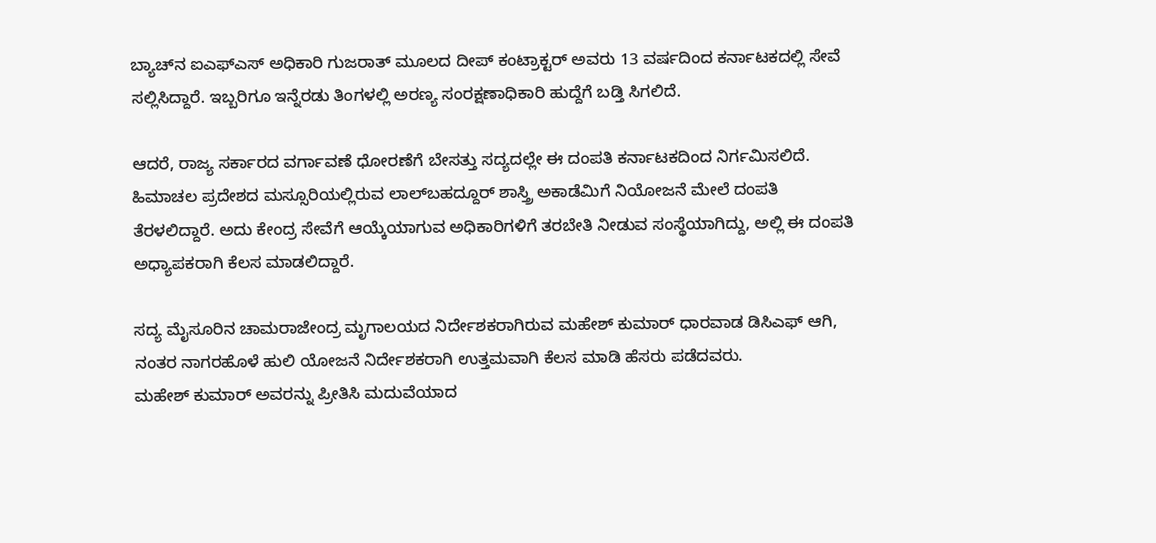ಬ್ಯಾಚ್‌ನ ಐಎಫ್‌ಎಸ್‌ ಅಧಿಕಾರಿ ಗುಜರಾತ್ ಮೂಲದ ದೀಪ್‌ ಕಂಟ್ರಾಕ್ಟರ್‌ ಅವರು 13 ವರ್ಷದಿಂದ ಕರ್ನಾಟಕದಲ್ಲಿ ಸೇವೆ ಸಲ್ಲಿಸಿದ್ದಾರೆ. ಇಬ್ಬರಿಗೂ ಇನ್ನೆರಡು ತಿಂಗಳಲ್ಲಿ ಅರಣ್ಯ ಸಂರಕ್ಷಣಾಧಿಕಾರಿ ಹುದ್ದೆಗೆ ಬಡ್ತಿ ಸಿಗಲಿದೆ.

ಆದರೆ, ರಾಜ್ಯ ಸರ್ಕಾರದ ವರ್ಗಾವಣೆ ಧೋರಣೆಗೆ ಬೇಸತ್ತು ಸದ್ಯದಲ್ಲೇ ಈ ದಂಪತಿ ಕರ್ನಾಟಕದಿಂದ ನಿರ್ಗಮಿಸಲಿದೆ. ಹಿಮಾಚಲ ಪ್ರದೇಶದ ಮಸ್ಸೂರಿಯಲ್ಲಿರುವ ಲಾಲ್‌ಬಹದ್ದೂರ್ ಶಾಸ್ತ್ರಿ ಅಕಾಡೆಮಿಗೆ ನಿಯೋಜನೆ ಮೇಲೆ ದಂಪತಿ ತೆರಳಲಿದ್ದಾರೆ. ಅದು ಕೇಂದ್ರ ಸೇವೆಗೆ ಆಯ್ಕೆಯಾಗುವ ಅಧಿಕಾರಿಗಳಿಗೆ ತರಬೇತಿ ನೀಡುವ ಸಂಸ್ಥೆಯಾಗಿದ್ದು, ಅಲ್ಲಿ ಈ ದಂಪತಿ ಅಧ್ಯಾಪಕರಾಗಿ ಕೆಲಸ ಮಾಡಲಿದ್ದಾರೆ.

ಸದ್ಯ ಮೈಸೂರಿನ ಚಾಮರಾಜೇಂದ್ರ ಮೃಗಾಲಯದ ನಿರ್ದೇಶಕರಾಗಿರುವ ಮಹೇಶ್‌ ಕುಮಾರ್‌ ಧಾರವಾಡ ಡಿಸಿಎಫ್‌ ಆಗಿ, ನಂತರ ನಾಗರಹೊಳೆ ಹುಲಿ ಯೋಜನೆ ನಿರ್ದೇಶಕರಾಗಿ ಉತ್ತಮವಾಗಿ ಕೆಲಸ ಮಾಡಿ ಹೆಸರು ಪಡೆದವರು.
ಮಹೇಶ್‌ ಕುಮಾರ್‌ ಅವರನ್ನು ಪ್ರೀತಿಸಿ ಮದುವೆಯಾದ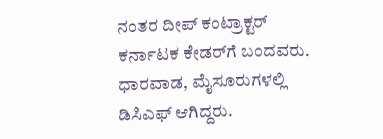ನಂತರ ದೀಪ್ ಕಂಟ್ರಾಕ್ಟರ್ ಕರ್ನಾಟಕ ಕೇಡರ್‌ಗೆ ಬಂದವರು. ಧಾರವಾಡ, ಮೈಸೂರುಗಳಲ್ಲಿ ಡಿಸಿಎಫ್‌ ಆಗಿದ್ದರು.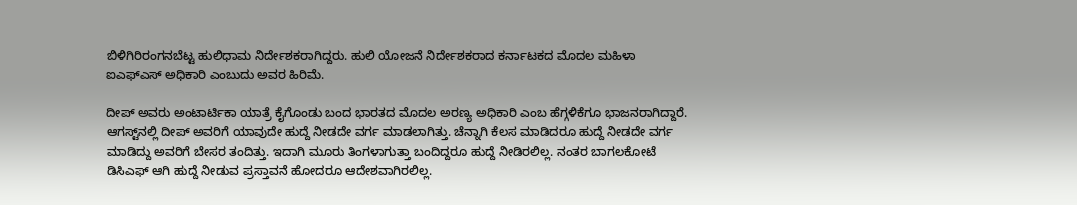ಬಿಳಿಗಿರಿರಂಗನಬೆಟ್ಟ ಹುಲಿಧಾಮ ನಿರ್ದೇಶಕರಾಗಿದ್ದರು. ಹುಲಿ ಯೋಜನೆ ನಿರ್ದೇಶಕರಾದ ಕರ್ನಾಟಕದ ಮೊದಲ ಮಹಿಳಾ ಐಎಫ್‌ಎಸ್‌ ಅಧಿಕಾರಿ ಎಂಬುದು ಅವರ ಹಿರಿಮೆ.

ದೀಪ್‌ ಅವರು ಅಂಟಾರ್ಟಿಕಾ ಯಾತ್ರೆ ಕೈಗೊಂಡು ಬಂದ ಭಾರತದ ಮೊದಲ ಅರಣ್ಯ ಅಧಿಕಾರಿ ಎಂಬ ಹೆಗ್ಗಳಿಕೆಗೂ ಭಾಜನರಾಗಿದ್ದಾರೆ.
ಆಗಸ್ಟ್‌ನಲ್ಲಿ ದೀಪ್‌ ಅವರಿಗೆ ಯಾವುದೇ ಹುದ್ದೆ ನೀಡದೇ ವರ್ಗ ಮಾಡಲಾಗಿತ್ತು. ಚೆನ್ನಾಗಿ ಕೆಲಸ ಮಾಡಿದರೂ ಹುದ್ದೆ ನೀಡದೇ ವರ್ಗ ಮಾಡಿದ್ದು ಅವರಿಗೆ ಬೇಸರ ತಂದಿತ್ತು. ಇದಾಗಿ ಮೂರು ತಿಂಗಳಾಗುತ್ತಾ ಬಂದಿದ್ದರೂ ಹುದ್ದೆ ನೀಡಿರಲಿಲ್ಲ. ನಂತರ ಬಾಗಲಕೋಟೆ ಡಿಸಿಎಫ್‌ ಆಗಿ ಹುದ್ದೆ ನೀಡುವ ಪ್ರಸ್ತಾವನೆ ಹೋದರೂ ಆದೇಶವಾಗಿರಲಿಲ್ಲ.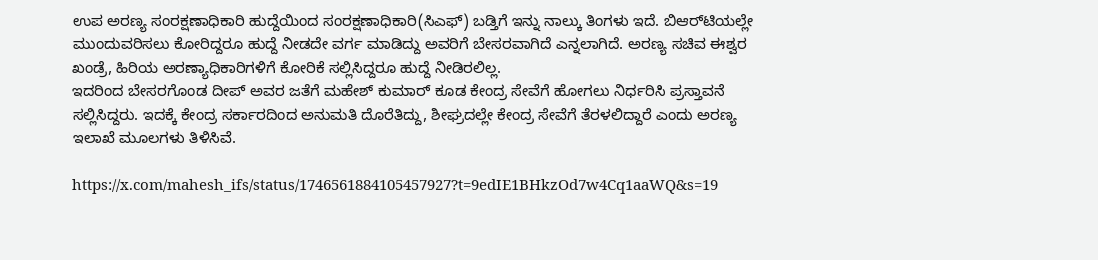ಉಪ ಅರಣ್ಯ ಸಂರಕ್ಷಣಾಧಿಕಾರಿ ಹುದ್ದೆಯಿಂದ ಸಂರಕ್ಷಣಾಧಿಕಾರಿ(ಸಿಎಫ್‌) ಬಡ್ತಿಗೆ ಇನ್ನು ನಾಲ್ಕು ತಿಂಗಳು ಇದೆ. ಬಿಆರ್‌ಟಿಯಲ್ಲೇ ಮುಂದುವರಿಸಲು ಕೋರಿದ್ದರೂ ಹುದ್ದೆ ನೀಡದೇ ವರ್ಗ ಮಾಡಿದ್ದು ಅವರಿಗೆ ಬೇಸರವಾಗಿದೆ ಎನ್ನಲಾಗಿದೆ. ಅರಣ್ಯ ಸಚಿವ ಈಶ್ವರ ಖಂಡ್ರೆ, ಹಿರಿಯ ಅರಣ್ಯಾಧಿಕಾರಿಗಳಿಗೆ ಕೋರಿಕೆ ಸಲ್ಲಿಸಿದ್ದರೂ ಹುದ್ದೆ ನೀಡಿರಲಿಲ್ಲ.
ಇದರಿಂದ ಬೇಸರಗೊಂಡ ದೀಪ್‌ ಅವರ ಜತೆಗೆ ಮಹೇಶ್‌ ಕುಮಾರ್‌ ಕೂಡ ಕೇಂದ್ರ ಸೇವೆಗೆ ಹೋಗಲು ನಿರ್ಧರಿಸಿ ಪ್ರಸ್ತಾವನೆ ಸಲ್ಲಿಸಿದ್ದರು. ಇದಕ್ಕೆ ಕೇಂದ್ರ ಸರ್ಕಾರದಿಂದ ಅನುಮತಿ ದೊರೆತಿದ್ದು, ಶೀಘ್ರದಲ್ಲೇ ಕೇಂದ್ರ ಸೇವೆಗೆ ತೆರಳಲಿದ್ದಾರೆ ಎಂದು ಅರಣ್ಯ ಇಲಾಖೆ ಮೂಲಗಳು ತಿಳಿಸಿವೆ.

https://x.com/mahesh_ifs/status/1746561884105457927?t=9edIE1BHkzOd7w4Cq1aaWQ&s=19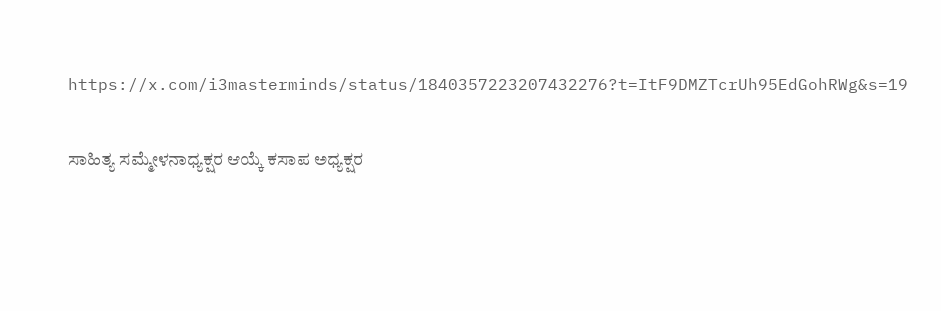https://x.com/i3masterminds/status/1840357223207432276?t=ItF9DMZTcrUh95EdGohRWg&s=19

ಸಾಹಿತ್ಯ ಸಮ್ಮೇಳನಾಧ್ಯಕ್ಷರ ಆಯ್ಕೆ ಕಸಾಪ ಅಧ್ಯಕ್ಷರ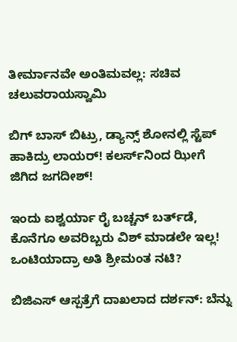ತೀರ್ಮಾನವೇ ಅಂತಿಮವಲ್ಲ: ಸಚಿವ ಚಲುವರಾಯಸ್ವಾಮಿ

ಬಿಗ್ ಬಾಸ್‌ ಬಿಟ್ರು, ಡ್ಯಾನ್ಸ್ ಶೋನಲ್ಲಿ ಸ್ಟೆಪ್ ಹಾಕಿದ್ರು ಲಾಯರ್! ಕಲರ್ಸ್‌ನಿಂದ ಝೀಗೆ ಜಿಗಿದ ಜಗದೀಶ್!

ಇಂದು ಐಶ್ವರ್ಯಾ ರೈ ಬಚ್ಚನ್ ಬರ್ತ್‌ಡೆ, ಕೊನೆಗೂ ಅವರಿಬ್ಬರು ವಿಶ್ ಮಾಡಲೇ ಇಲ್ಲ! ಒಂಟಿಯಾದ್ರಾ ಅತಿ ಶ್ರೀಮಂತ ನಟಿ?

ಬಿಜಿಎಸ್‌ ಆಸ್ಪತ್ರೆಗೆ ದಾಖಲಾದ ದರ್ಶನ್: ಬೆನ್ನು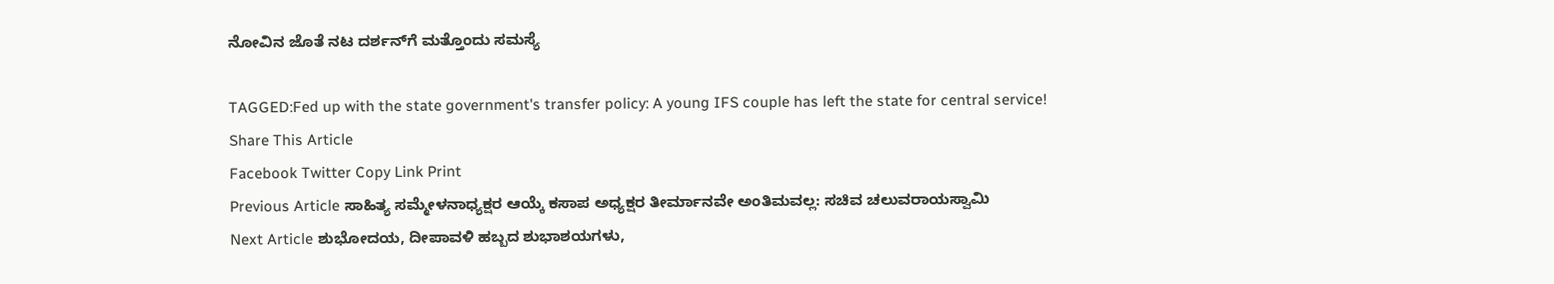ನೋವಿನ ಜೊತೆ ನಟ ದರ್ಶನ್‌ಗೆ ಮತ್ತೊಂದು ಸಮಸ್ಯೆ

TAGGED:Fed up with the state government's transfer policy: A young IFS couple has left the state for central service!
Share This Article
Facebook Twitter Copy Link Print
Previous Article ಸಾಹಿತ್ಯ ಸಮ್ಮೇಳನಾಧ್ಯಕ್ಷರ ಆಯ್ಕೆ ಕಸಾಪ ಅಧ್ಯಕ್ಷರ ತೀರ್ಮಾನವೇ ಅಂತಿಮವಲ್ಲ: ಸಚಿವ ಚಲುವರಾಯಸ್ವಾಮಿ
Next Article ಶುಭೋದಯ, ದೀಪಾವಳಿ ಹಬ್ಬದ ಶುಭಾಶಯಗಳು,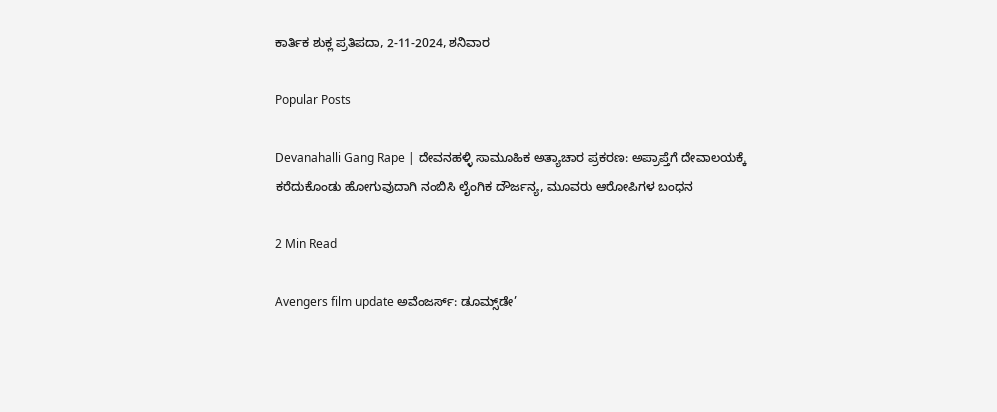ಕಾರ್ತಿಕ ಶುಕ್ಲ ಪ್ರತಿಪದಾ, 2-11-2024, ಶನಿವಾರ

Popular Posts

Devanahalli Gang Rape | ದೇವನಹಳ್ಳಿ ಸಾಮೂಹಿಕ ಅತ್ಯಾಚಾರ ಪ್ರಕರಣ: ಅಪ್ರಾಪ್ತೆಗೆ ದೇವಾಲಯಕ್ಕೆ ಕರೆದುಕೊಂಡು ಹೋಗುವುದಾಗಿ ನಂಬಿಸಿ ಲೈಂಗಿಕ ದೌರ್ಜನ್ಯ, ಮೂವರು ಆರೋಪಿಗಳ ಬಂಧನ

2 Min Read

Avengers film update ಅವೆಂಜರ್ಸ್: ಡೂಮ್ಸ್‌ಡೇ’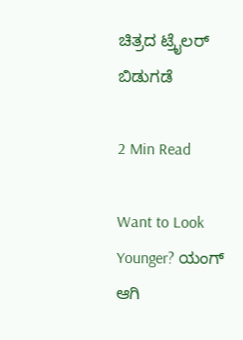ಚಿತ್ರದ ಟ್ರೈಲರ್ ಬಿಡುಗಡೆ

2 Min Read

Want to Look Younger? ಯಂಗ್‌ ಆಗಿ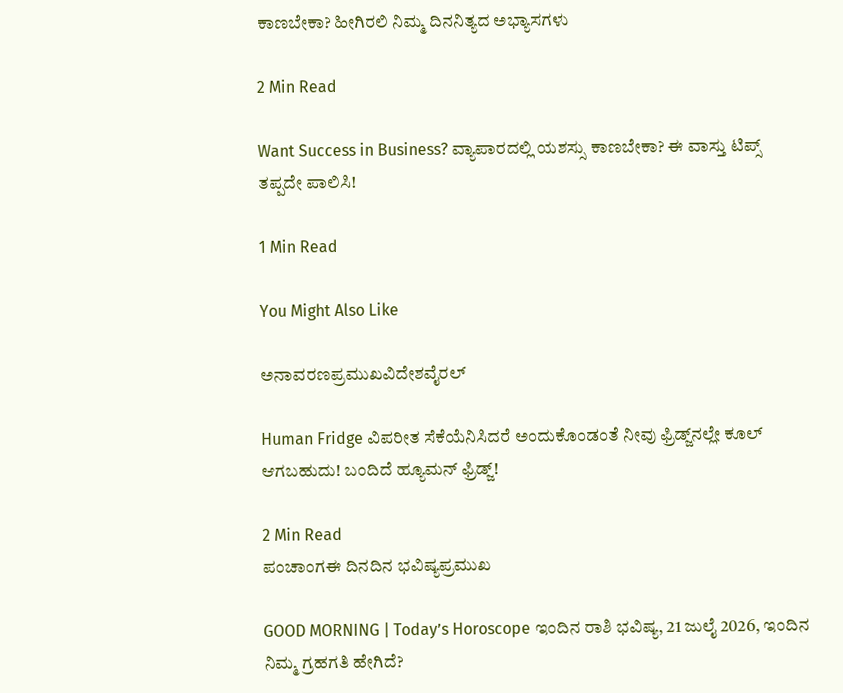ಕಾಣಬೇಕಾ? ಹೀಗಿರಲಿ ನಿಮ್ಮ ದಿನನಿತ್ಯದ ಅಭ್ಯಾಸಗಳು

2 Min Read

Want Success in Business? ವ್ಯಾಪಾರದಲ್ಲಿ ಯಶಸ್ಸು ಕಾಣಬೇಕಾ? ಈ ವಾಸ್ತು ಟಿಪ್ಸ್ ತಪ್ಪದೇ ಪಾಲಿಸಿ!

1 Min Read

You Might Also Like

ಅನಾವರಣಪ್ರಮುಖವಿದೇಶವೈರಲ್

Human Fridge ವಿಪರೀತ ಸೆಕೆಯೆನಿಸಿದರೆ ಅಂದುಕೊಂಡಂತೆ ನೀವು ಫ್ರಿಡ್ಜ್‌ನಲ್ಲೇ ಕೂಲ್ ಆಗಬಹುದು! ಬಂದಿದೆ ಹ್ಯೂಮನ್ ಫ್ರಿಡ್ಜ್!

2 Min Read
ಪಂಚಾಂಗಈ ದಿನದಿನ ಭವಿಷ್ಯಪ್ರಮುಖ

GOOD MORNING | Today’s Horoscope ಇಂದಿನ ರಾಶಿ ಭವಿಷ್ಯ, 21 ಜುಲೈ 2026, ಇಂದಿನ ನಿಮ್ಮ ಗ್ರಹಗತಿ ಹೇಗಿದೆ?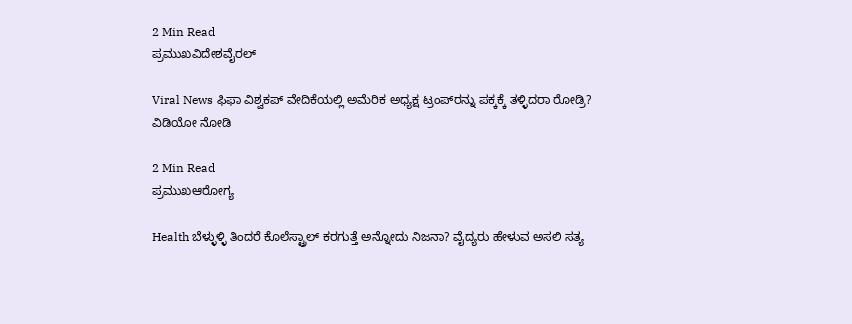2 Min Read
ಪ್ರಮುಖವಿದೇಶವೈರಲ್

Viral News ಫಿಫಾ ವಿಶ್ವಕಪ್ ವೇದಿಕೆಯಲ್ಲಿ ಅಮೆರಿಕ ಅಧ್ಯಕ್ಷ ಟ್ರಂಪ್‌ರನ್ನು ಪಕ್ಕಕ್ಕೆ ತಳ್ಳಿದರಾ ರೋಡ್ರಿ? ವಿಡಿಯೋ ನೋಡಿ

2 Min Read
ಪ್ರಮುಖಆರೋಗ್ಯ

Health ಬೆಳ್ಳುಳ್ಳಿ ತಿಂದರೆ ಕೊಲೆಸ್ಟ್ರಾಲ್ ಕರಗುತ್ತೆ ಅನ್ನೋದು ನಿಜನಾ? ವೈದ್ಯರು ಹೇಳುವ ಅಸಲಿ ಸತ್ಯ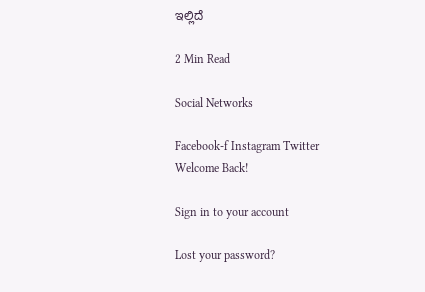ಇಲ್ಲಿದೆ

2 Min Read

Social Networks

Facebook-f Instagram Twitter
Welcome Back!

Sign in to your account

Lost your password?